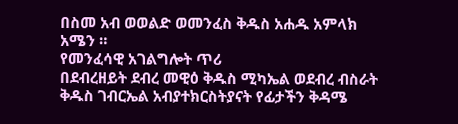በስመ አብ ወወልድ ወመንፈስ ቅዱስ አሐዱ አምላክ አሜን ።
የመንፈሳዊ አገልግሎት ጥሪ
በደብረዘይት ደብረ መዊዕ ቅዱስ ሚካኤል ወደብረ ብስራት ቅዱስ ገብርኤል አብያተክርስትያናት የፊታችን ቅዳሜ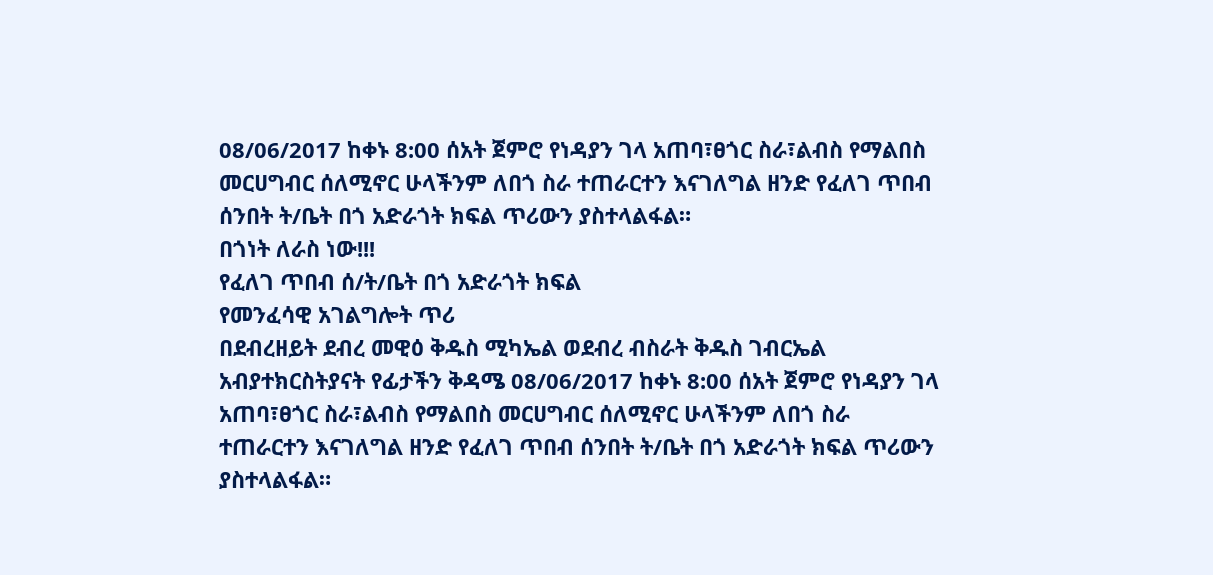08/06/2017 ከቀኑ 8:00 ሰአት ጀምሮ የነዳያን ገላ አጠባ፣ፀጎር ስራ፣ልብስ የማልበስ መርሀግብር ሰለሚኖር ሁላችንም ለበጎ ስራ ተጠራርተን እናገለግል ዘንድ የፈለገ ጥበብ ሰንበት ት/ቤት በጎ አድራጎት ክፍል ጥሪውን ያስተላልፋል።
በጎነት ለራስ ነው!!!
የፈለገ ጥበብ ሰ/ት/ቤት በጎ አድራጎት ክፍል
የመንፈሳዊ አገልግሎት ጥሪ
በደብረዘይት ደብረ መዊዕ ቅዱስ ሚካኤል ወደብረ ብስራት ቅዱስ ገብርኤል አብያተክርስትያናት የፊታችን ቅዳሜ 08/06/2017 ከቀኑ 8:00 ሰአት ጀምሮ የነዳያን ገላ አጠባ፣ፀጎር ስራ፣ልብስ የማልበስ መርሀግብር ሰለሚኖር ሁላችንም ለበጎ ስራ ተጠራርተን እናገለግል ዘንድ የፈለገ ጥበብ ሰንበት ት/ቤት በጎ አድራጎት ክፍል ጥሪውን ያስተላልፋል።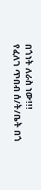በጎነት ለራስ ነው!!!
የፈለገ ጥበብ ሰ/ት/ቤት በጎ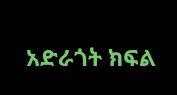አድራጎት ክፍል